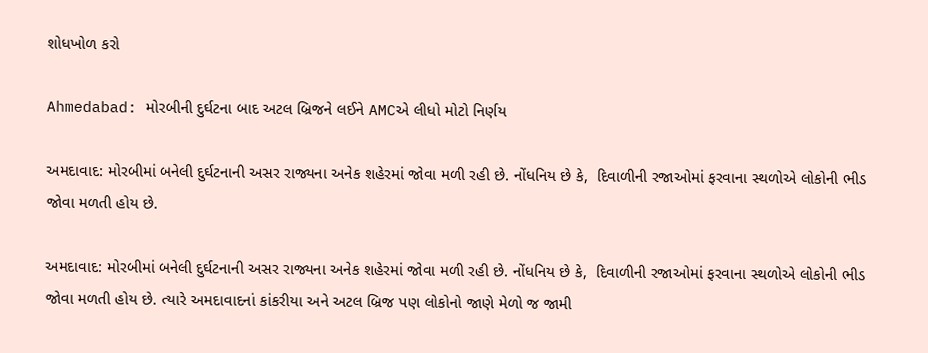શોધખોળ કરો

Ahmedabad: મોરબીની દુર્ઘટના બાદ અટલ બ્રિજને લઈને AMCએ લીધો મોટો નિર્ણય

અમદાવાદ: મોરબીમાં બનેલી દુર્ઘટનાની અસર રાજ્યના અનેક શહેરમાં જોવા મળી રહી છે. નોંધનિય છે કે,  દિવાળીની રજાઓમાં ફરવાના સ્થળોએ લોકોની ભીડ જોવા મળતી હોય છે.

અમદાવાદ: મોરબીમાં બનેલી દુર્ઘટનાની અસર રાજ્યના અનેક શહેરમાં જોવા મળી રહી છે. નોંધનિય છે કે,  દિવાળીની રજાઓમાં ફરવાના સ્થળોએ લોકોની ભીડ જોવા મળતી હોય છે. ત્યારે અમદાવાદનાં કાંકરીયા અને અટલ બ્રિજ પણ લોકોનો જાણે મેળો જ જામી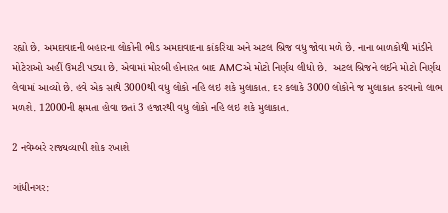રહ્યો છે. અમદાવાદની બહારના લોકોની ભીડ અમદાવાદના કાંકરિયા અને અટલ બ્રિજ વધુ જોવા મળે છે. નાના બાળકોથી માંડીને મોટેરાઓ અહીં ઉમટી પડ્યા છે. એવામાં મોરબી હોનારત બાદ AMCએ મોટો નિર્ણય લીધો છે.  અટલ બ્રિજને લઈને મોટો નિર્ણય લેવામાં આવ્યો છે. હવે એક સાથે 3000થી વધુ લોકો નહિ લઇ શકે મુલાકાત. દર કલાકે 3000 લોકોને જ મુલાકાત કરવાનો લાભ મળશે. 12000ની ક્ષમતા હોવા છતાં 3 હજારથી વધુ લોકો નહિ લઇ શકે મુલાકાત.

2 નવેમ્બરે રાજ્યવ્યાપી શોક રખાશે

ગાંધીનગર: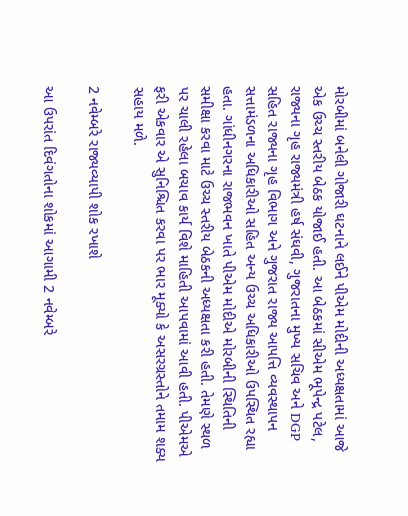મોરબીમાં બનેલી ગોજારી ઘટનાને લઈને પીએમ મોદીની અધ્યક્ષતામાં આજે એક ઉચ્ચ સ્તરીય બેઠક યોજાઈ હતી. આ બેઠકમાં સીએમ ભૂપેન્દ્ર પટેલ, રાજ્યના ગૃહ રાજ્યમંત્રી હર્ષ સંઘવી, ગુજરાતના મુખ્ય સચિવ અને DGP સહિત રાજ્યના ગૃહ વિભાગ અને ગુજરાત રાજ્ય આપત્તિ વ્યવસ્થાપન સત્તામંડળના અધિકારીઓ સહિત અન્ય ઉચ્ચ અધિકારીઓ ઉપસ્થિત રહ્યા હતા. ગાંધીનગરના રાજભવન ખાતે પીએમ મોદીએ મોરબીની સ્થિતિની સમીક્ષા કરવા માટે ઉચ્ચ સ્તરીય બેઠકની અધ્યક્ષતા કરી હતી. તેમણે સ્થળ પર ચાલી રહેલા બચાવ કાર્ય વિશે માહિતી આપવામાં આવી હતી. પીએમએ ફરી એકવાર એ સુનિશ્ચિત કરવા પર ભાર મૂક્યો કે અસરગ્રસ્તોને તમામ શક્ય સહાય મળે.

2 નવેમ્બરે રાજ્યવ્યાપી શોક રખાશે

આ ઉપરાંત દિવંગતોના શોકમાં આગામી 2 નવેમ્બરે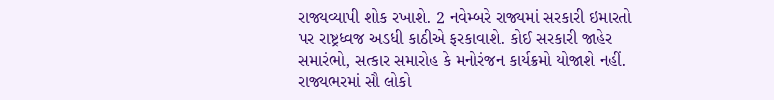રાજ્યવ્યાપી શોક રખાશે. 2 નવેમ્બરે રાજ્યમાં સરકારી ઇમારતો પર રાષ્ટ્રધ્વજ અડધી કાઠીએ ફરકાવાશે. કોઈ સરકારી જાહેર સમારંભો, સત્કાર સમારોહ કે મનોરંજન કાર્યક્રમો યોજાશે નહીં. રાજ્યભરમાં સૌ લોકો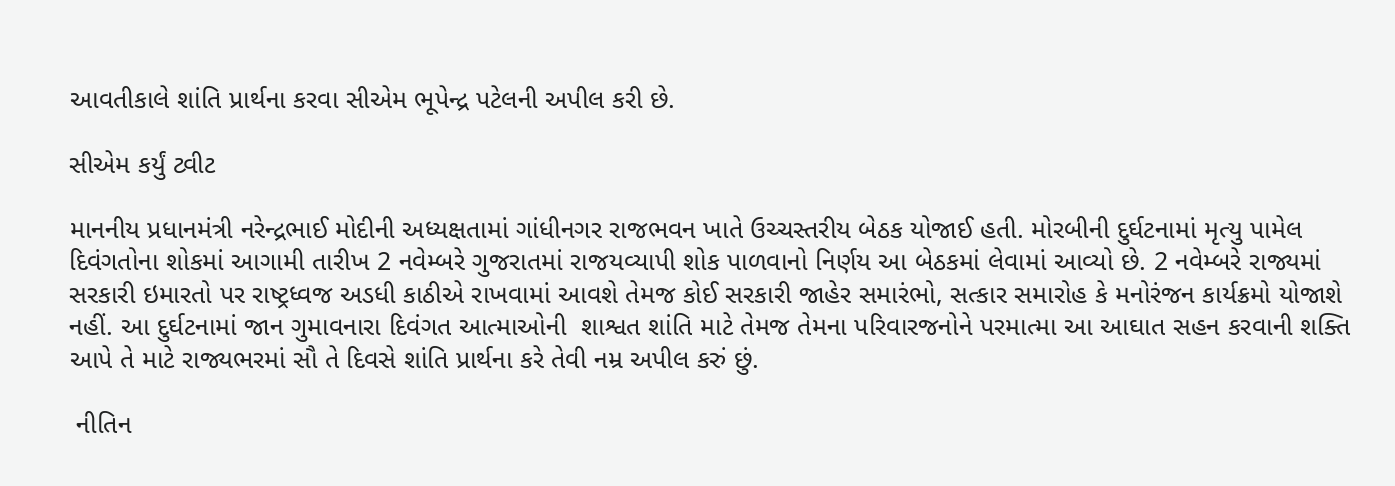આવતીકાલે શાંતિ પ્રાર્થના કરવા સીએમ ભૂપેન્દ્ર પટેલની અપીલ કરી છે.

સીએમ કર્યું ટ્વીટ

માનનીય પ્રધાનમંત્રી નરેન્દ્રભાઈ મોદીની અધ્યક્ષતામાં ગાંધીનગર રાજભવન ખાતે ઉચ્ચસ્તરીય બેઠક યોજાઈ હતી. મોરબીની દુર્ઘટનામાં મૃત્યુ પામેલ દિવંગતોના શોકમાં આગામી તારીખ 2 નવેમ્બરે ગુજરાતમાં રાજયવ્યાપી શોક પાળવાનો નિર્ણય આ બેઠકમાં લેવામાં આવ્યો છે. 2 નવેમ્બરે રાજ્યમાં સરકારી ઇમારતો પર રાષ્ટ્રધ્વજ અડધી કાઠીએ રાખવામાં આવશે તેમજ કોઈ સરકારી જાહેર સમારંભો, સત્કાર સમારોહ કે મનોરંજન કાર્યક્રમો યોજાશે નહીં. આ દુર્ઘટનામાં જાન ગુમાવનારા દિવંગત આત્માઓની  શાશ્વત શાંતિ માટે તેમજ તેમના પરિવારજનોને પરમાત્મા આ આઘાત સહન કરવાની શક્તિ આપે તે માટે રાજ્યભરમાં સૌ તે દિવસે શાંતિ પ્રાર્થના કરે તેવી નમ્ર અપીલ કરું છું.

 નીતિન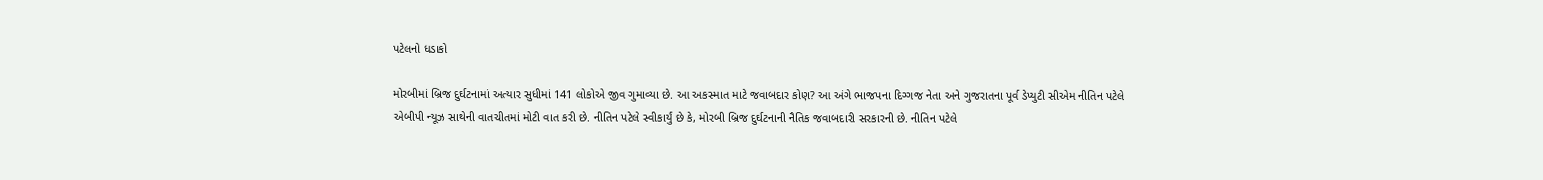પટેલનો ધડાકો

મોરબીમાં બ્રિજ દુર્ઘટનામાં અત્યાર સુધીમાં 141 લોકોએ જીવ ગુમાવ્યા છે. આ અકસ્માત માટે જવાબદાર કોણ? આ અંગે ભાજપના દિગ્ગજ નેતા અને ગુજરાતના પૂર્વ ડેપ્યુટી સીએમ નીતિન પટેલે એબીપી ન્યૂઝ સાથેની વાતચીતમાં મોટી વાત કરી છે. નીતિન પટેલે સ્વીકાર્યું છે કે, મોરબી બ્રિજ દુર્ઘટનાની નૈતિક જવાબદારી સરકારની છે. નીતિન પટેલે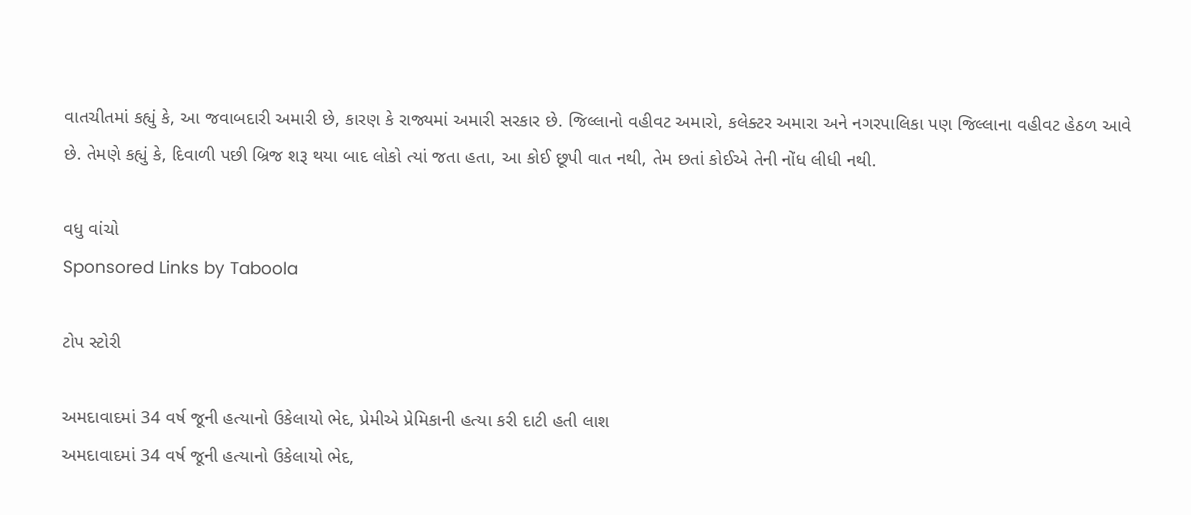વાતચીતમાં કહ્યું કે, આ જવાબદારી અમારી છે, કારણ કે રાજ્યમાં અમારી સરકાર છે. જિલ્લાનો વહીવટ અમારો, કલેક્ટર અમારા અને નગરપાલિકા પણ જિલ્લાના વહીવટ હેઠળ આવે છે. તેમણે કહ્યું કે, દિવાળી પછી બ્રિજ શરૂ થયા બાદ લોકો ત્યાં જતા હતા, આ કોઈ છૂપી વાત નથી, તેમ છતાં કોઈએ તેની નોંધ લીધી નથી.

વધુ વાંચો
Sponsored Links by Taboola

ટોપ સ્ટોરી

અમદાવાદમાં 34 વર્ષ જૂની હત્યાનો ઉકેલાયો ભેદ, પ્રેમીએ પ્રેમિકાની હત્યા કરી દાટી હતી લાશ
અમદાવાદમાં 34 વર્ષ જૂની હત્યાનો ઉકેલાયો ભેદ,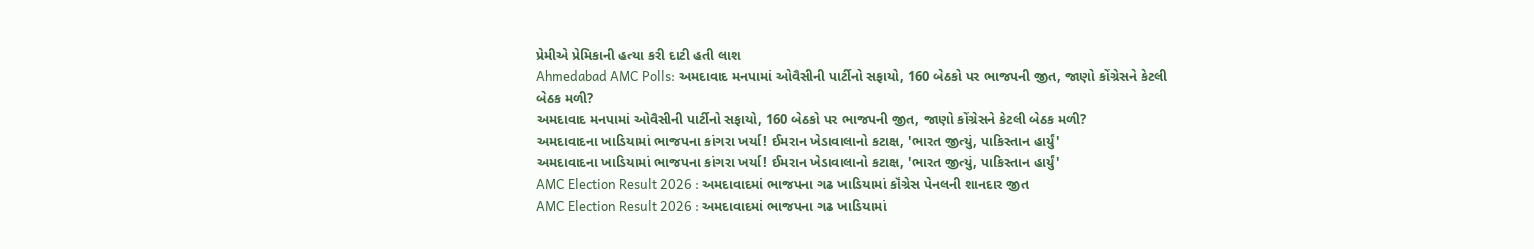પ્રેમીએ પ્રેમિકાની હત્યા કરી દાટી હતી લાશ
Ahmedabad AMC Polls: અમદાવાદ મનપામાં ઓવૈસીની પાર્ટીનો સફાયો, 160 બેઠકો પર ભાજપની જીત, જાણો કોંગ્રેસને કેટલી બેઠક મળી?
અમદાવાદ મનપામાં ઓવૈસીની પાર્ટીનો સફાયો, 160 બેઠકો પર ભાજપની જીત, જાણો કોંગ્રેસને કેટલી બેઠક મળી?
અમદાવાદના ખાડિયામાં ભાજપના કાંગરા ખર્યા! ઈમરાન ખેડાવાલાનો કટાક્ષ, 'ભારત જીત્યું, પાકિસ્તાન હાર્યું'
અમદાવાદના ખાડિયામાં ભાજપના કાંગરા ખર્યા! ઈમરાન ખેડાવાલાનો કટાક્ષ, 'ભારત જીત્યું, પાકિસ્તાન હાર્યું'
AMC Election Result 2026 : અમદાવાદમાં ભાજપના ગઢ ખાડિયામાં કૉંગ્રેસ પેનલની શાનદાર જીત
AMC Election Result 2026 : અમદાવાદમાં ભાજપના ગઢ ખાડિયામાં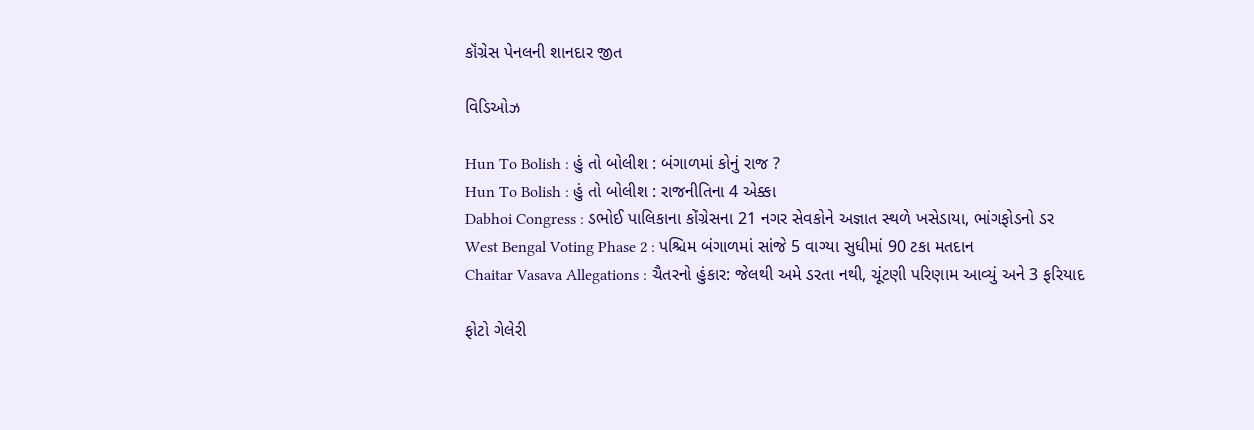કૉંગ્રેસ પેનલની શાનદાર જીત

વિડિઓઝ

Hun To Bolish : હું તો બોલીશ : બંગાળમાં કોનું રાજ ?
Hun To Bolish : હું તો બોલીશ : રાજનીતિના 4 એક્કા
Dabhoi Congress : ડભોઈ પાલિકાના કોંગ્રેસના 21 નગર સેવકોને અજ્ઞાત સ્થળે ખસેડાયા, ભાંગફોડનો ડર
West Bengal Voting Phase 2 : પશ્ચિમ બંગાળમાં સાંજે 5 વાગ્યા સુધીમાં 90 ટકા મતદાન
Chaitar Vasava Allegations : ચૈતરનો હુંકાર: જેલથી અમે ડરતા નથી, ચૂંટણી પરિણામ આવ્યું અને 3 ફરિયાદ

ફોટો ગેલેરી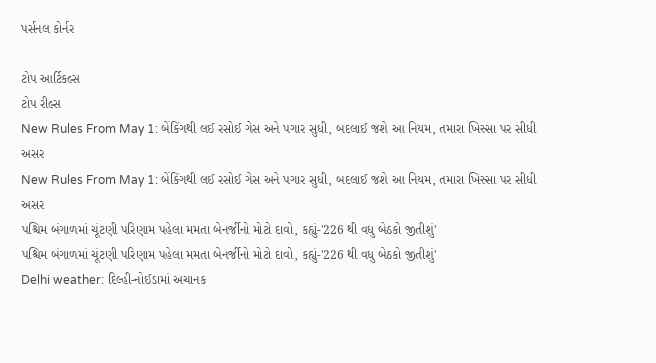પર્સનલ કોર્નર

ટોપ આર્ટિકલ્સ
ટોપ રીલ્સ
New Rules From May 1: બેંકિંગથી લઈ રસોઈ ગેસ અને પગાર સુધી, બદલાઈ જશે આ નિયમ, તમારા ખિસ્સા પર સીધી અસર
New Rules From May 1: બેંકિંગથી લઈ રસોઈ ગેસ અને પગાર સુધી, બદલાઈ જશે આ નિયમ, તમારા ખિસ્સા પર સીધી અસર
પશ્ચિમ બંગાળમાં ચૂંટણી પરિણામ પહેલા મમતા બેનર્જીનો મોટો દાવો, કહ્યું-'226 થી વધુ બેઠકો જીતીશું'
પશ્ચિમ બંગાળમાં ચૂંટણી પરિણામ પહેલા મમતા બેનર્જીનો મોટો દાવો, કહ્યું-'226 થી વધુ બેઠકો જીતીશું'
Delhi weather: દિલ્હી-નોઈડામાં અચાનક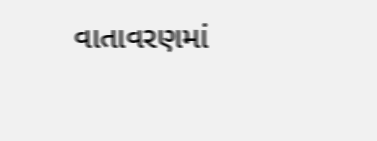વાતાવરણમાં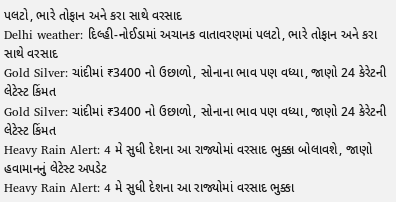પલટો, ભારે તોફાન અને કરા સાથે વરસાદ
Delhi weather: દિલ્હી-નોઈડામાં અચાનક વાતાવરણમાં પલટો, ભારે તોફાન અને કરા સાથે વરસાદ
Gold Silver: ચાંદીમાં ₹3400 નો ઉછાળો, સોનાના ભાવ પણ વધ્યા, જાણો 24 કેરેટની લેટેસ્ટ કિંમત
Gold Silver: ચાંદીમાં ₹3400 નો ઉછાળો, સોનાના ભાવ પણ વધ્યા, જાણો 24 કેરેટની લેટેસ્ટ કિંમત
Heavy Rain Alert: 4 મે સુધી દેશના આ રાજ્યોમાં વરસાદ ભુક્કા બોલાવશે, જાણો હવામાનનું લેટેસ્ટ અપડેટ
Heavy Rain Alert: 4 મે સુધી દેશના આ રાજ્યોમાં વરસાદ ભુક્કા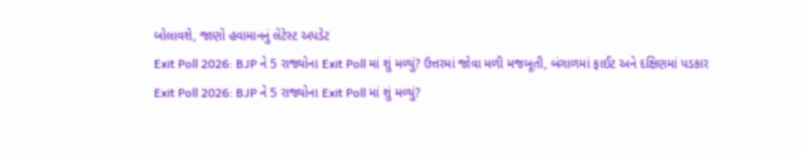બોલાવશે, જાણો હવામાનનું લેટેસ્ટ અપડેટ
Exit Poll 2026: BJP ને 5 રાજ્યોના Exit Poll માં શું મળ્યું? ઉત્તરમાં જોવા મળી મજબૂતી, બંગાળમાં ફાઈટ અને દક્ષિણમાં પડકાર
Exit Poll 2026: BJP ને 5 રાજ્યોના Exit Poll માં શું મળ્યું?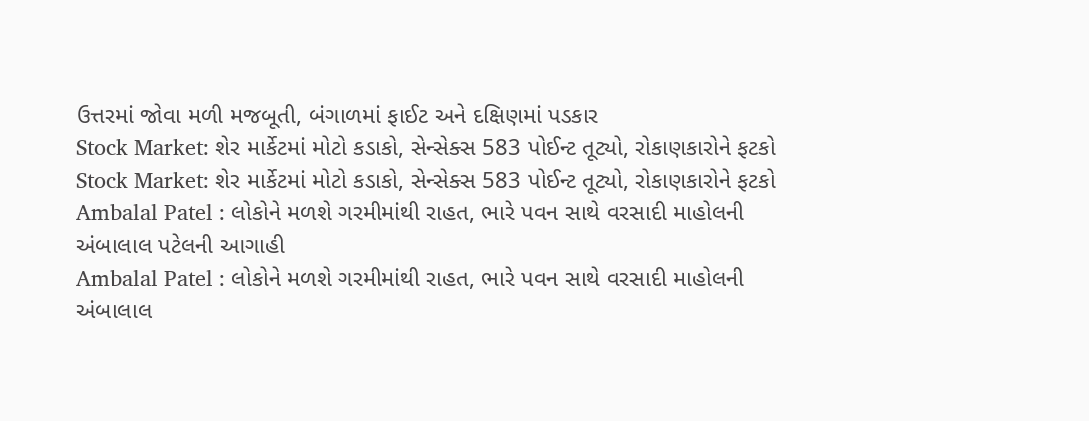ઉત્તરમાં જોવા મળી મજબૂતી, બંગાળમાં ફાઈટ અને દક્ષિણમાં પડકાર
Stock Market: શેર માર્કેટમાં મોટો કડાકો, સેન્સેક્સ 583 પોઈન્ટ તૂટ્યો, રોકાણકારોને ફટકો
Stock Market: શેર માર્કેટમાં મોટો કડાકો, સેન્સેક્સ 583 પોઈન્ટ તૂટ્યો, રોકાણકારોને ફટકો
Ambalal Patel : લોકોને મળશે ગરમીમાંથી રાહત, ભારે પવન સાથે વરસાદી માહોલની અંબાલાલ પટેલની આગાહી
Ambalal Patel : લોકોને મળશે ગરમીમાંથી રાહત, ભારે પવન સાથે વરસાદી માહોલની અંબાલાલ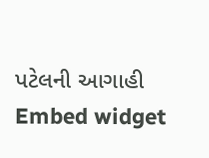પટેલની આગાહી
Embed widget